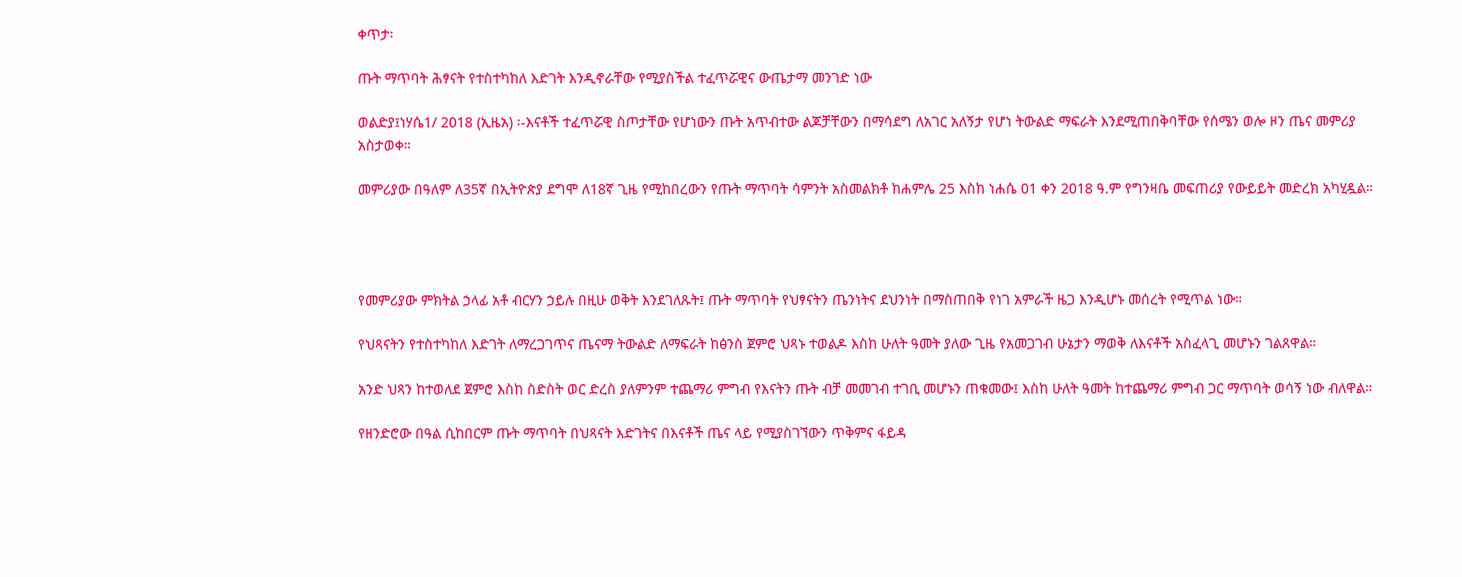ቀጥታ፡

ጡት ማጥባት ሕፃናት የተስተካከለ እድገት እንዲኖራቸው የሚያስችል ተፈጥሯዊና ውጤታማ መንገድ ነው

ወልድያ፤ነሃሴ1/ 2018 (ኢዜአ) ፡-እናቶች ተፈጥሯዊ ስጦታቸው የሆነውን ጡት አጥብተው ልጆቻቸውን በማሳደግ ለአገር አለኝታ የሆነ ትውልድ ማፍራት እንደሚጠበቅባቸው የሰሜን ወሎ ዞን ጤና መምሪያ አስታወቀ።

መምሪያው በዓለም ለ35ኛ በኢትዮጵያ ደግሞ ለ18ኛ ጊዜ የሚከበረውን የጡት ማጥባት ሳምንት አስመልክቶ ከሐምሌ 25 እስከ ነሐሴ 01 ቀን 2018 ዓ.ም የግንዛቤ መፍጠሪያ የውይይት መድረክ አካሂዷል።




የመምሪያው ምክትል ኃላፊ አቶ ብርሃን ኃይሉ በዚሁ ወቅት እንደገለጹት፤ ጡት ማጥባት የህፃናትን ጤንነትና ደህንነት በማስጠበቅ የነገ አምራች ዜጋ እንዲሆኑ መሰረት የሚጥል ነው።

የህጻናትን የተስተካከለ እድገት ለማረጋገጥና ጤናማ ትውልድ ለማፍራት ከፅንስ ጀምሮ ህጻኑ ተወልዶ እስከ ሁለት ዓመት ያለው ጊዜ የአመጋገብ ሁኔታን ማወቅ ለእናቶች አስፈላጊ መሆኑን ገልጸዋል።

አንድ ህጻን ከተወለደ ጀምሮ እስከ ስድስት ወር ድረስ ያለምንም ተጨማሪ ምግብ የእናትን ጡት ብቻ መመገብ ተገቢ መሆኑን ጠቁመው፤ እስከ ሁለት ዓመት ከተጨማሪ ምግብ ጋር ማጥባት ወሳኝ ነው ብለዋል።

የዘንድሮው በዓል ሲከበርም ጡት ማጥባት በህጻናት እድገትና በእናቶች ጤና ላይ የሚያስገኘውን ጥቅምና ፋይዳ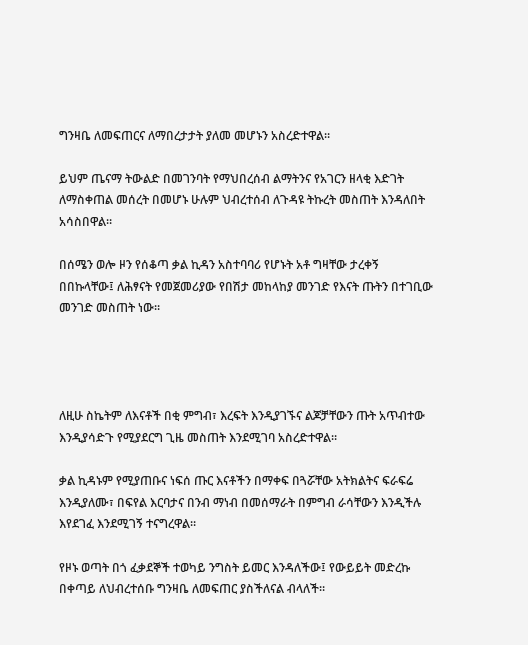ግንዛቤ ለመፍጠርና ለማበረታታት ያለመ መሆኑን አስረድተዋል።

ይህም ጤናማ ትውልድ በመገንባት የማህበረሰብ ልማትንና የአገርን ዘላቂ እድገት ለማስቀጠል መሰረት በመሆኑ ሁሉም ህብረተሰብ ለጉዳዩ ትኩረት መስጠት እንዳለበት አሳስበዋል።

በሰሜን ወሎ ዞን የሰቆጣ ቃል ኪዳን አስተባባሪ የሆኑት አቶ ግዛቸው ታረቀኝ በበኩላቸው፤ ለሕፃናት የመጀመሪያው የበሽታ መከላከያ መንገድ የእናት ጡትን በተገቢው መንገድ መስጠት ነው።




ለዚሁ ስኬትም ለእናቶች በቂ ምግብ፣ እረፍት እንዲያገኙና ልጆቻቸውን ጡት አጥብተው እንዲያሳድጉ የሚያደርግ ጊዜ መስጠት እንደሚገባ አስረድተዋል።

ቃል ኪዳኑም የሚያጠቡና ነፍሰ ጡር እናቶችን በማቀፍ በጓሯቸው አትክልትና ፍራፍሬ እንዲያለሙ፣ በፍየል እርባታና በንብ ማነብ በመሰማራት በምግብ ራሳቸውን እንዲችሉ እየደገፈ እንደሚገኝ ተናግረዋል።

የዞኑ ወጣት በጎ ፈቃደኞች ተወካይ ንግስት ይመር እንዳለችው፤ የውይይት መድረኩ በቀጣይ ለህብረተሰቡ ግንዛቤ ለመፍጠር ያስችለናል ብላለች።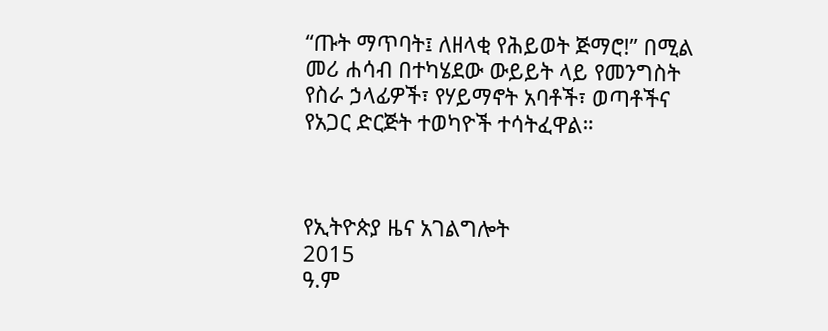“ጡት ማጥባት፤ ለዘላቂ የሕይወት ጅማሮ!” በሚል መሪ ሐሳብ በተካሄደው ውይይት ላይ የመንግስት የስራ ኃላፊዎች፣ የሃይማኖት አባቶች፣ ወጣቶችና የአጋር ድርጅት ተወካዮች ተሳትፈዋል።



የኢትዮጵያ ዜና አገልግሎት
2015
ዓ.ም